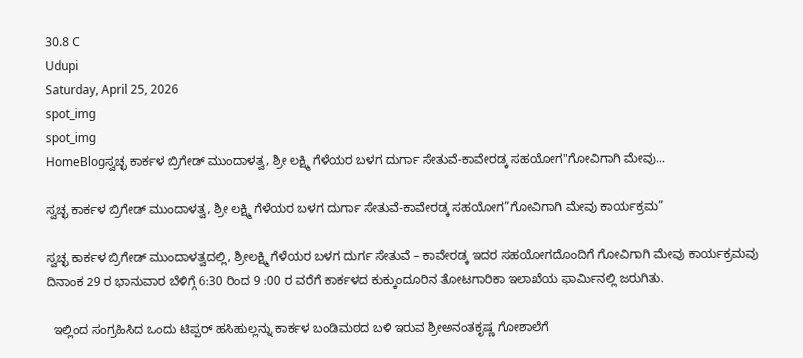30.8 C
Udupi
Saturday, April 25, 2026
spot_img
spot_img
HomeBlogಸ್ವಚ್ಛ ಕಾರ್ಕಳ ಬ್ರಿಗೇಡ್ ಮುಂದಾಳತ್ವ, ಶ್ರೀ ಲಕ್ಷ್ಮಿ ಗೆಳೆಯರ ಬಳಗ ದುರ್ಗಾ ಸೇತುವೆ-ಕಾವೇರಡ್ಕ ಸಹಯೋಗ"ಗೋವಿಗಾಗಿ ಮೇವು...

ಸ್ವಚ್ಛ ಕಾರ್ಕಳ ಬ್ರಿಗೇಡ್ ಮುಂದಾಳತ್ವ, ಶ್ರೀ ಲಕ್ಷ್ಮಿ ಗೆಳೆಯರ ಬಳಗ ದುರ್ಗಾ ಸೇತುವೆ-ಕಾವೇರಡ್ಕ ಸಹಯೋಗ”ಗೋವಿಗಾಗಿ ಮೇವು ಕಾರ್ಯಕ್ರಮ”

ಸ್ವಚ್ಛ ಕಾರ್ಕಳ ಬ್ರಿಗೇಡ್ ಮುಂದಾಳತ್ವದಲ್ಲಿ, ಶ್ರೀಲಕ್ಷ್ಮಿ ಗೆಳೆಯರ ಬಳಗ ದುರ್ಗ ಸೇತುವೆ – ಕಾವೇರಡ್ಕ ಇದರ ಸಹಯೋಗದೊಂದಿಗೆ ಗೋವಿಗಾಗಿ ಮೇವು ಕಾರ್ಯಕ್ರಮವು ದಿನಾಂಕ 29 ರ ಭಾನುವಾರ ಬೆಳಿಗ್ಗೆ 6:30 ರಿಂದ 9 :00 ರ ವರೆಗೆ ಕಾರ್ಕಳದ ಕುಕ್ಕುಂದೂರಿನ ತೋಟಗಾರಿಕಾ ಇಲಾಖೆಯ ಫಾರ್ಮಿನಲ್ಲಿ ಜರುಗಿತು.

  ಇಲ್ಲಿಂದ ಸಂಗ್ರಹಿಸಿದ ಒಂದು ಟಿಪ್ಪರ್ ಹಸಿಹುಲ್ಲನ್ನು ಕಾರ್ಕಳ ಬಂಡಿಮಠದ ಬಳಿ ಇರುವ ಶ್ರೀಅನಂತಕೃಷ್ಣ ಗೋಶಾಲೆಗೆ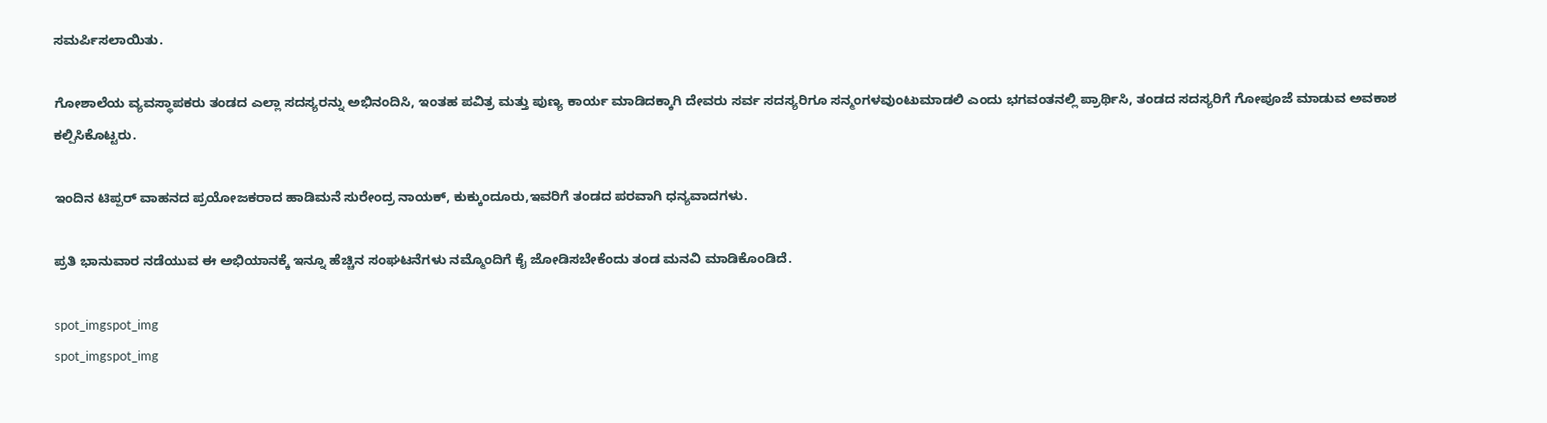ಸಮರ್ಪಿಸಲಾಯಿತು.

ಗೋಶಾಲೆಯ ವ್ಯವಸ್ಥಾಪಕರು ತಂಡದ ಎಲ್ಲಾ ಸದಸ್ಯರನ್ನು ಅಭಿನಂದಿಸಿ, ಇಂತಹ ಪವಿತ್ರ ಮತ್ತು ಪುಣ್ಯ ಕಾರ್ಯ ಮಾಡಿದಕ್ಕಾಗಿ ದೇವರು ಸರ್ವ ಸದಸ್ಯರಿಗೂ ಸನ್ಮಂಗಳವುಂಟುಮಾಡಲಿ ಎಂದು ಭಗವಂತನಲ್ಲಿ ಪ್ರಾರ್ಥಿಸಿ, ತಂಡದ ಸದಸ್ಯರಿಗೆ ಗೋಪೂಜೆ ಮಾಡುವ ಅವಕಾಶ ಕಲ್ಪಿಸಿಕೊಟ್ಟರು.

ಇಂದಿನ ಟಿಪ್ಪರ್ ವಾಹನದ ಪ್ರಯೋಜಕರಾದ ಹಾಡಿಮನೆ ಸುರೇಂದ್ರ ನಾಯಕ್, ಕುಕ್ಕುಂದೂರು,ಇವರಿಗೆ ತಂಡದ ಪರವಾಗಿ ಧನ್ಯವಾದಗಳು.

ಪ್ರತಿ ಭಾನುವಾರ ನಡೆಯುವ ಈ ಅಭಿಯಾನಕ್ಕೆ ಇನ್ನೂ ಹೆಚ್ಚಿನ ಸಂಘಟನೆಗಳು ನಮ್ಮೊಂದಿಗೆ ಕೈ ಜೋಡಿಸಬೇಕೆಂದು ತಂಡ ಮನವಿ ಮಾಡಿಕೊಂಡಿದೆ.

spot_imgspot_img
spot_imgspot_img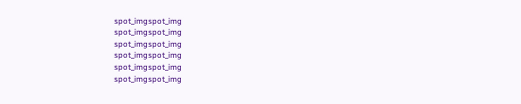spot_imgspot_img
spot_imgspot_img
spot_imgspot_img
spot_imgspot_img
spot_imgspot_img
spot_imgspot_img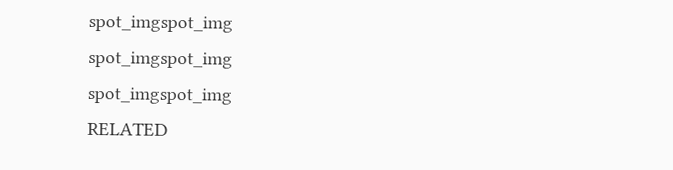spot_imgspot_img
spot_imgspot_img
spot_imgspot_img
RELATED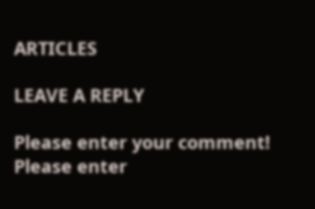ARTICLES

LEAVE A REPLY

Please enter your comment!
Please enter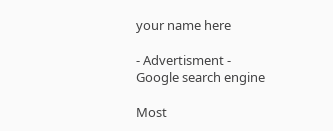your name here

- Advertisment -
Google search engine

Most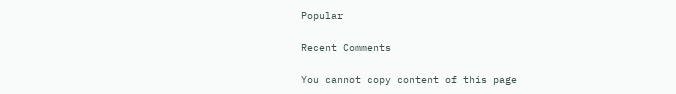Popular

Recent Comments

You cannot copy content of this page